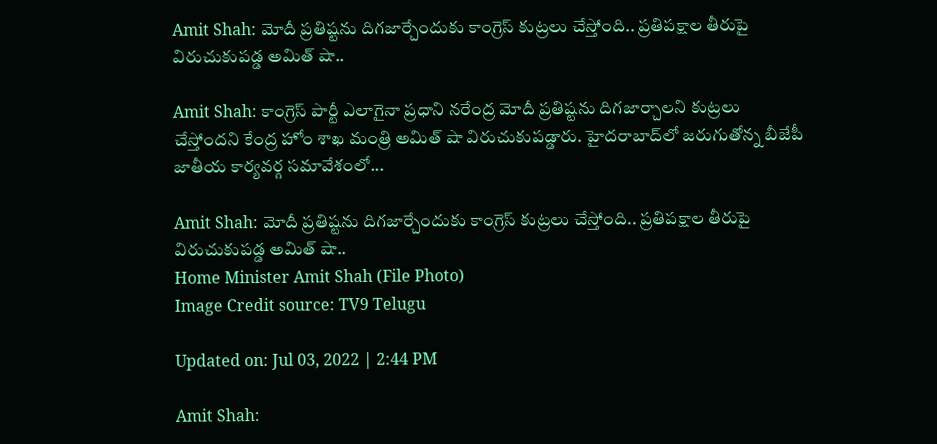Amit Shah: మోదీ ప్రతిష్టను దిగజార్చేందుకు కాంగ్రెస్‌ కుట్రలు చేస్తోంది.. ప్రతిపక్షాల తీరుపై విరుచుకుపడ్డ అమిత్‌ షా..

Amit Shah: కాంగ్రెస్‌ పార్టీ ఎలాగైనా ప్రధాని నరేంద్ర మోదీ ప్రతిష్టను దిగజార్చాలని కుట్రలు చేస్తోందని కేంద్ర హోం శాఖ మంత్రి అమిత్‌ షా విరుచుకుపడ్డారు. హైదరాబాద్‌లో జరుగుతోన్న బీజేపీ జాతీయ కార్యవర్గ సమావేశంలో...

Amit Shah: మోదీ ప్రతిష్టను దిగజార్చేందుకు కాంగ్రెస్‌ కుట్రలు చేస్తోంది.. ప్రతిపక్షాల తీరుపై విరుచుకుపడ్డ అమిత్‌ షా..
Home Minister Amit Shah (File Photo)
Image Credit source: TV9 Telugu

Updated on: Jul 03, 2022 | 2:44 PM

Amit Shah: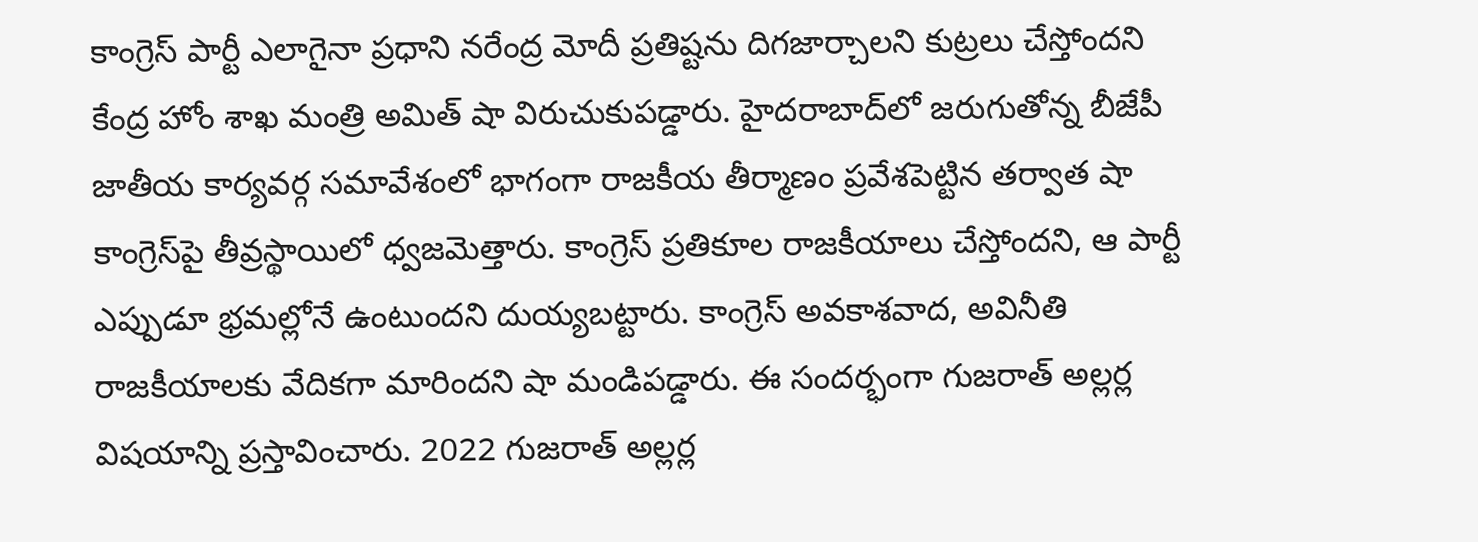కాంగ్రెస్‌ పార్టీ ఎలాగైనా ప్రధాని నరేంద్ర మోదీ ప్రతిష్టను దిగజార్చాలని కుట్రలు చేస్తోందని కేంద్ర హోం శాఖ మంత్రి అమిత్‌ షా విరుచుకుపడ్డారు. హైదరాబాద్‌లో జరుగుతోన్న బీజేపీ జాతీయ కార్యవర్గ సమావేశంలో భాగంగా రాజకీయ తీర్మాణం ప్రవేశపెట్టిన తర్వాత షా కాంగ్రెస్‌పై తీవ్రస్థాయిలో ధ్వజమెత్తారు. కాంగ్రెస్‌ ప్రతికూల రాజకీయాలు చేస్తోందని, ఆ పార్టీ ఎప్పుడూ భ్రమల్లోనే ఉంటుందని దుయ్యబట్టారు. కాంగ్రెస్‌ అవకాశవాద, అవినీతి రాజకీయాలకు వేదికగా మారిందని షా మండిపడ్డారు. ఈ సందర్భంగా గుజరాత్‌ అల్లర్ల విషయాన్ని ప్రస్తావించారు. 2022 గుజరాత్‌ అల్లర్ల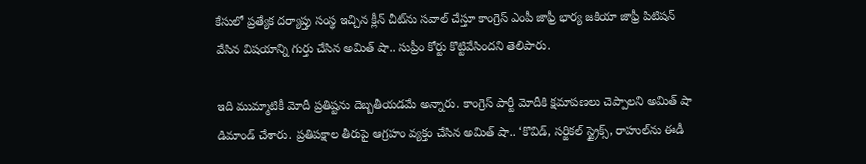కేసులో ప్రత్యేక దర్యాప్తు సంస్థ ఇచ్చిన క్లీన్ చీట్‌ను సవాల్‌ చేస్తూ కాంగ్రెస్‌ ఎంపీ జాఫ్రీ భార్య జకియా జాఫ్రీ పిటిషన్‌ వేసిన విషయాన్ని గుర్తు చేసిన అమిత్‌ షా.. సుప్రీం కోర్టు కొట్టివేసిందని తెలిపారు.

ఇది ముమ్మాటికీ మోదీ ప్రతిష్టను దెబ్బతీయడమే అన్నారు. కాంగ్రెస్‌ పార్టీ మోదీకి క్షమాపణలు చెప్పాలని అమిత్‌ షా డిమాండ్‌ చేశారు. ప్రతిపక్షాల తీరుపై ఆగ్రహం వ్యక్తం చేసిన అమిత్‌ షా.. ‘కొవిడ్‌, సర్జికల్‌ స్ట్రైక్స్‌, రాహుల్‌ను ఈడీ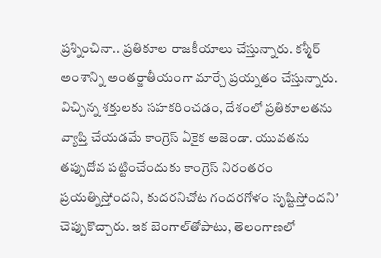ప్రశ్నించినా.. ప్రతికూల రాజకీయాలు చేస్తున్నారు. కశ్మీర్‌ అంశాన్ని అంతర్జాతీయంగా మార్చే ప్రయ్నతం చేస్తున్నారు. విచ్చిన్న శక్తులకు సహకరించడం, దేశంలో ప్రతికూలతను వ్యాప్తి చేయడమే కాంగ్రెస్‌ ఏకైక అజెండా. యువతను తప్పుదోవ పట్టించేందుకు కాంగ్రెస్‌ నిరంతరం ప్రయత్నిస్తోందని, కుదరనిచోట గందరగోళం సృష్టిస్తోందని’ చెప్పుకొచ్చారు. ఇక బెంగాల్‌తోపాటు, తెలంగాణలో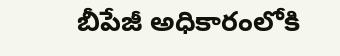బీపేజీ అధికారంలోకి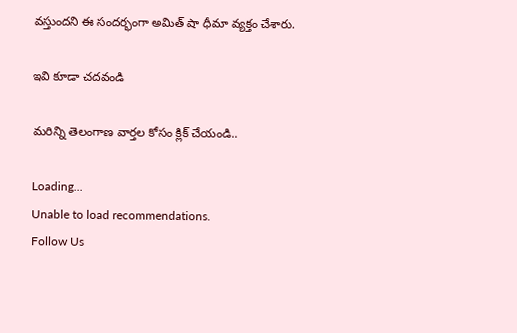వస్తుందని ఈ సందర్భంగా అమిత్‌ షా ధీమా వ్యక్తం చేశారు.

ఇవి కూడా చదవండి

మరిన్ని తెలంగాణ వార్తల కోసం క్లిక్ చేయండి..

Loading...
Unable to load recommendations.
Follow Us